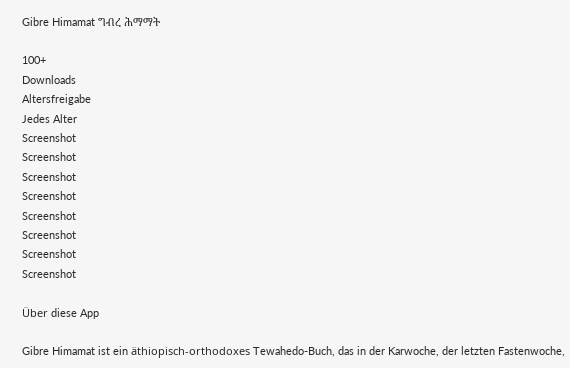Gibre Himamat ግብረ ሕማማት

100+
Downloads
Altersfreigabe
Jedes Alter
Screenshot
Screenshot
Screenshot
Screenshot
Screenshot
Screenshot
Screenshot
Screenshot

Über diese App

Gibre Himamat ist ein äthiopisch-orthodoxes Tewahedo-Buch, das in der Karwoche, der letzten Fastenwoche,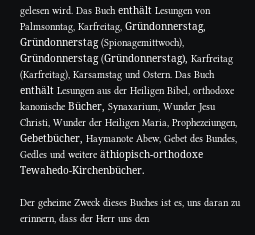gelesen wird. Das Buch enthält Lesungen von Palmsonntag, Karfreitag, Gründonnerstag, Gründonnerstag (Spionagemittwoch), Gründonnerstag (Gründonnerstag), Karfreitag (Karfreitag), Karsamstag und Ostern. Das Buch enthält Lesungen aus der Heiligen Bibel, orthodoxe kanonische Bücher, Synaxarium, Wunder Jesu Christi, Wunder der Heiligen Maria, Prophezeiungen, Gebetbücher, Haymanote Abew, Gebet des Bundes, Gedles und weitere äthiopisch-orthodoxe Tewahedo-Kirchenbücher.

Der geheime Zweck dieses Buches ist es, uns daran zu erinnern, dass der Herr uns den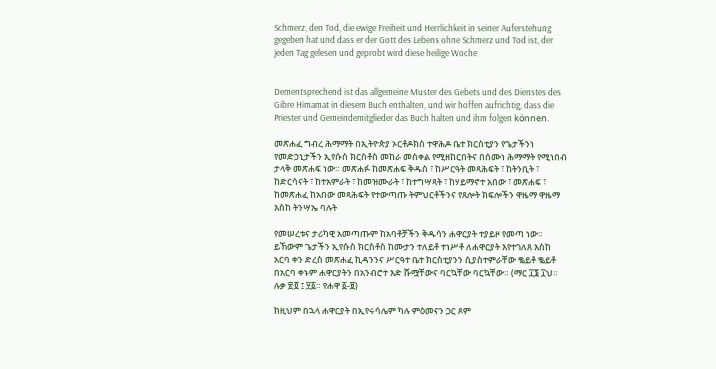Schmerz, den Tod, die ewige Freiheit und Herrlichkeit in seiner Auferstehung gegeben hat und dass er der Gott des Lebens ohne Schmerz und Tod ist, der jeden Tag gelesen und geprobt wird diese heilige Woche


Dementsprechend ist das allgemeine Muster des Gebets und des Dienstes des Gibre Himamat in diesem Buch enthalten, und wir hoffen aufrichtig, dass die Priester und Gemeindemitglieder das Buch halten und ihm folgen können.

መጽሐፈ ግብረ ሕማማት በኢትዮጵያ ኦርቶዶክስ ተዋሕዶ ቤተ ክርስቲያን የጌታችንነ የመድኃኒታችን ኢየሱስ ክርስቶስ መከራ መስቀል የሚዘከርበትና በሰሙነ ሕማማት የሚነበብ ታላቅ መጽሐፍ ነው። መጽሐፉ ከመጽሐፍ ቅዱስ ፣ ከሥርዓት መጻሕፍት ፣ ከትንቢት ፣ ከድርሳናት ፣ ከተአምራት ፣ ከመዝሙራት ፣ ከተግሣጻት ፣ ከሃይማኖተ አበው ፣ መጽሐፍ ፣ ከመጽሐፈ ከአበው መጻሕፍት የተውጣጡ ትምህርቶችንና የጸሎት ክፍሎችን ዋዜማ ዋዜማ እስከ ትንሣኤ ባሉት

የመሠረቱና ታሪካዊ አመጣጡም ከአባቶቻችን ቅዱሳን ሐዋርያት ተያይዞ የመጣ ነው። ይኸውም ጌታችን ኢየሱስ ክርስቶስ ከሙታን ተለይቶ ተነሥቶ ለሐዋርያት እየተገለጸ እስከ አርባ ቀን ድረስ መጽሐፈ ኪዳንንና ሥርዓተ ቤተ ክርስቲያንን ሲያስተምራቸው ቈይቶ ቈይቶ በአርባ ቀኑም ሐዋርያትን በአንብሮተ እድ ሹሟቸውና ባርኳቸው ባርኳቸው። (ማር ፲፮ ፲ህ። ሉቃ ፳፬ ፤ ፶፩። የሐዋ ፩-፱)

ከዚህም በኋላ ሐዋርያት በኢየሩሳሌም ካሉ ምዕመናን ጋር ጾም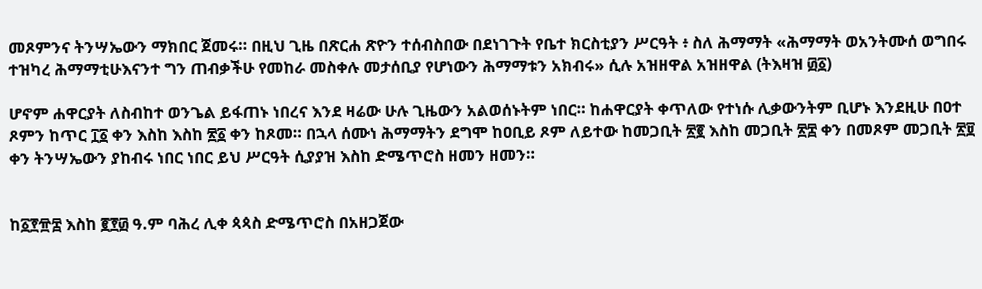መጾምንና ትንሣኤውን ማክበር ጀመሩ። በዚህ ጊዜ በጽርሐ ጽዮን ተሰብስበው በደነገጉት የቤተ ክርስቲያን ሥርዓት ፥ ስለ ሕማማት «ሕማማት ወአንትሙሰ ወግበሩ ተዝካረ ሕማማቲሁእናንተ ግን ጠብቃችሁ የመከራ መስቀሉ መታሰቢያ የሆነውን ሕማማቱን አክብሩ» ሲሉ አዝዘዋል አዝዘዋል (ትእዛዝ ፴፩)

ሆኖም ሐዋርያት ለስብከተ ወንጌል ይፋጠኑ ነበረና እንደ ዛሬው ሁሉ ጊዜውን አልወሰኑትም ነበር። ከሐዋርያት ቀጥለው የተነሱ ሊቃውንትም ቢሆኑ እንደዚሁ በዐተ ጾምን ከጥር ፲፩ ቀን እስከ እስከ ፳፩ ቀን ከጾመ። በኋላ ሰሙነ ሕማማትን ደግሞ ከዐቢይ ጾም ለይተው ከመጋቢት ፳፪ እስከ መጋቢት ፳፰ ቀን በመጾም መጋቢት ፳፱ ቀን ትንሣኤውን ያከብሩ ነበር ነበር ይህ ሥርዓት ሲያያዝ እስከ ድሜጥሮስ ዘመን ዘመን።


ከ፩፻፹፰ እስከ ፪፻፴ ዓ.ም ባሕረ ሊቀ ጳጳስ ድሜጥሮስ በአዘጋጀው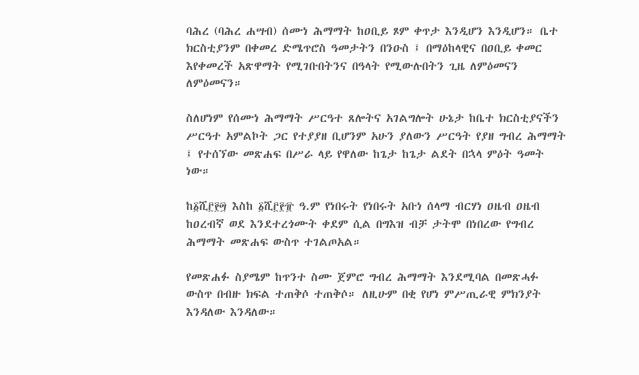ባሕረ (ባሕረ ሐሣብ) ሰሙነ ሕማማት ከዐቢይ ጾም ቀጥታ እንዲሆን እንዲሆን። ቤተ ክርስቲያንም በቀመረ ድሜጥሮስ ዓመታትን በንዑስ ፤ በማዕከላዊና በዐቢይ ቀመር እየቀመረች አጽዋማት የሚገቡበትንና በዓላት የሚውሉበትን ጊዜ ለምዕመናን ለምዕመናን።

ስለሆነም የሰሙነ ሕማማት ሥርዓተ ጸሎትና አገልግሎት ሁኔታ ከቤተ ክርስቲያናችን ሥርዓተ አምልኮት ጋር የተያያዘ ቢሆንም አሁን ያለውን ሥርዓት የያዘ ግብረ ሕማማት ፤ የተሰኘው መጽሐፍ በሥራ ላይ የዋለው ከጌታ ከጌታ ልደት በኋላ ምዕት ዓመት ነው።

ከ፩ሺ፫፻፵ እስከ ፩ሺ፫፻፹ ዓ.ም የነበሩት የነበሩት አቡነ ሰላማ ብርሃነ ዐዜብ ዐዜብ ከዐረብኛ ወደ እንደተረጎሙት ቀደም ሲል በግእዝ ብቻ ታትሞ በነበረው የግብረ ሕማማት መጽሐፍ ውስጥ ተገልጦአል።

የመጽሐፉ ስያሜም ከጥንተ ስሙ ጀምሮ ግብረ ሕማማት እንደሚባል በመጽሓፉ ውስጥ በብዙ ክፍል ተጠቅሶ ተጠቅሶ። ለዚሁም በቂ የሆነ ምሥጢራዊ ምክንያት እንዳለው እንዳለው።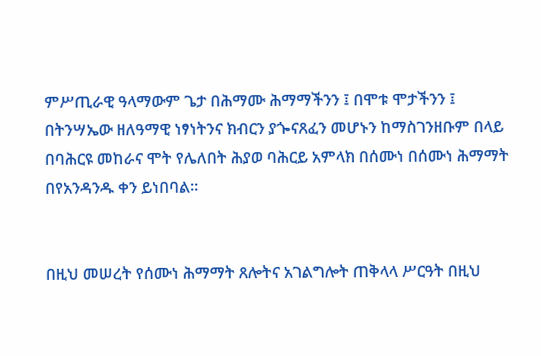ምሥጢራዊ ዓላማውም ጌታ በሕማሙ ሕማማችንን ፤ በሞቱ ሞታችንን ፤ በትንሣኤው ዘለዓማዊ ነፃነትንና ክብርን ያጐናጸፈን መሆኑን ከማስገንዘቡም በላይ በባሕርዩ መከራና ሞት የሌለበት ሕያወ ባሕርይ አምላክ በሰሙነ በሰሙነ ሕማማት በየአንዳንዱ ቀን ይነበባል።


በዚህ መሠረት የሰሙነ ሕማማት ጸሎትና አገልግሎት ጠቅላላ ሥርዓት በዚህ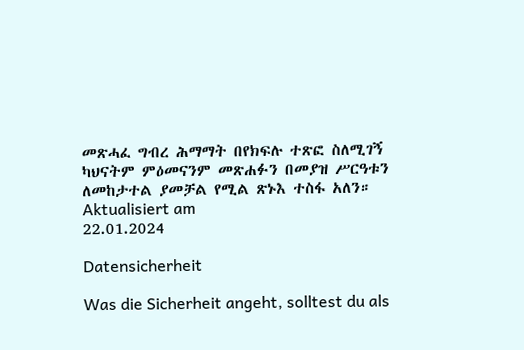መጽሓፈ ግብረ ሕማማት በየክፍሉ ተጽፎ ስለሚገኝ ካህናትም ምዕመናንም መጽሐፉን በመያዝ ሥርዓቱን ለመከታተል ያመቻል የሚል ጽኑእ ተስፋ አለን።
Aktualisiert am
22.01.2024

Datensicherheit

Was die Sicherheit angeht, solltest du als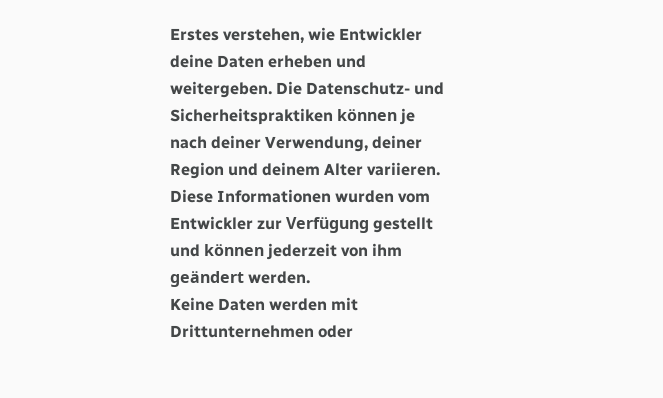Erstes verstehen, wie Entwickler deine Daten erheben und weitergeben. Die Datenschutz- und Sicherheitspraktiken können je nach deiner Verwendung, deiner Region und deinem Alter variieren. Diese Informationen wurden vom Entwickler zur Verfügung gestellt und können jederzeit von ihm geändert werden.
Keine Daten werden mit Drittunternehmen oder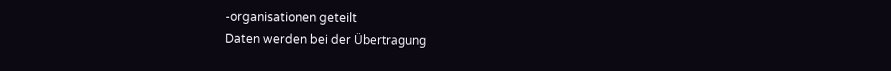-organisationen geteilt
Daten werden bei der Übertragung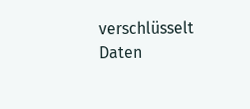verschlüsselt
Daten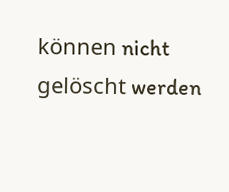können nicht gelöscht werden